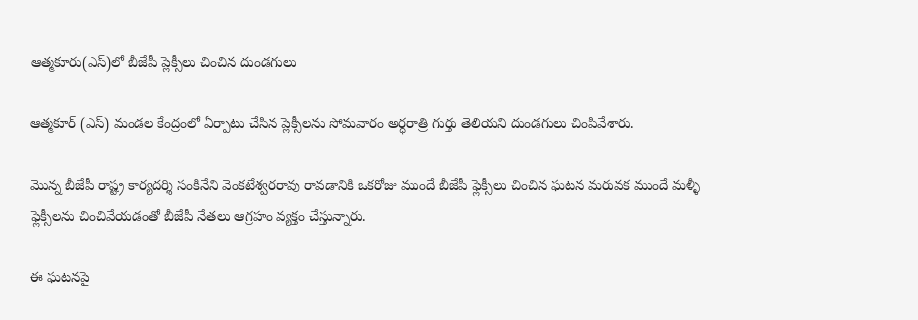ఆత్మకూరు(ఎస్)లో బీజేపీ ప్లెక్సీలు చించిన దుండగులు

ఆత్మకూర్ (ఎస్) మండల కేంద్రంలో ఏర్పాటు చేసిన ప్లెక్సీలను సోమవారం అర్ధరాత్రి గుర్తు తెలియని దుండగులు చింపివేశారు.

మొన్న బీజేపీ రాష్ట్ర కార్యదర్శి సంకినేని వెంకటేశ్వరరావు రావడానికి ఒకరోజు ముందే బీజేపీ ఫ్లెక్సీలు చించిన ఘటన మరువక ముందే మళ్ళీ ఫ్లెక్సీలను చించివేయడంతో బీజేపీ నేతలు ఆగ్రహం వ్యక్తం చేస్తున్నారు.

ఈ ఘటనపై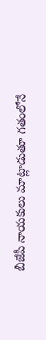బీజేపీ నాయకులు మాట్లాడుతూ గతంలోనే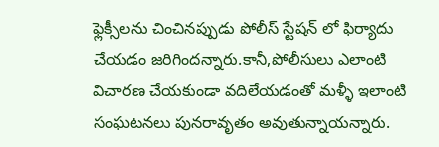ఫ్లెక్సీలను చించినప్పుడు పోలీస్ స్టేషన్ లో ఫిర్యాదు చేయడం జరిగిందన్నారు.కానీ,పోలీసులు ఎలాంటి విచారణ చేయకుండా వదిలేయడంతో మళ్ళీ ఇలాంటి సంఘటనలు పునరావృతం అవుతున్నాయన్నారు.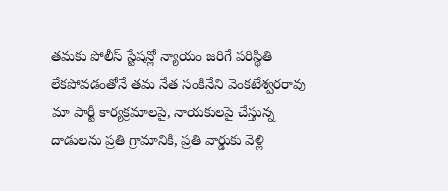తమకు పోలీస్ స్టేషన్లో న్యాయం జరిగే పరిస్థితి లేకపోవడంతోనే తమ నేత సంకినేని వెంకటేశ్వరరావు మా పార్టీ కార్యక్రమాలపై, నాయకులపై చేస్తున్న దాడులను ప్రతి గ్రామానికి, ప్రతి వార్డుకు వెళ్లి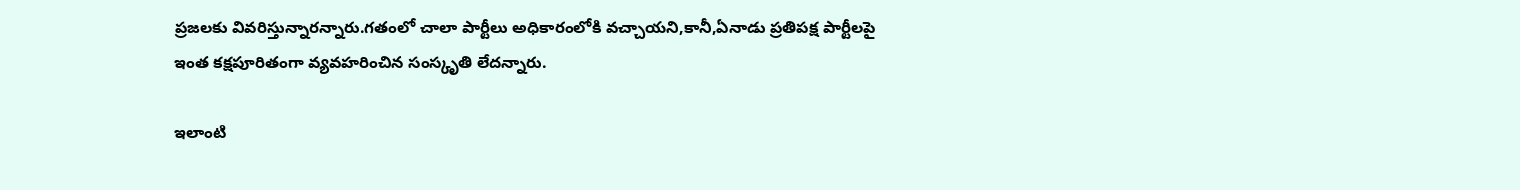ప్రజలకు వివరిస్తున్నారన్నారు.గతంలో చాలా పార్టీలు అధికారంలోకి వచ్చాయని,కానీ,ఏనాడు ప్రతిపక్ష పార్టీలపై ఇంత కక్షపూరితంగా వ్యవహరించిన సంస్కృతి లేదన్నారు.

ఇలాంటి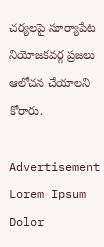చర్యలపై సూర్యాపేట నియోజకవర్గ ప్రజలు ఆలోచన చేయాలని కోరారు.

Advertisement
Lorem Ipsum Dolor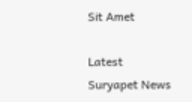Sit Amet

Latest Suryapet News